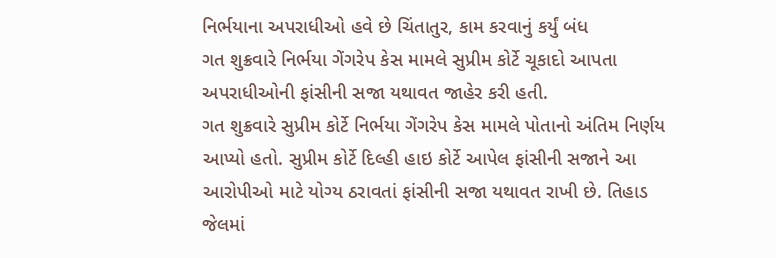નિર્ભયાના અપરાધીઓ હવે છે ચિંતાતુર, કામ કરવાનું કર્યું બંધ
ગત શુક્રવારે નિર્ભયા ગેંગરેપ કેસ મામલે સુપ્રીમ કોર્ટે ચૂકાદો આપતા અપરાધીઓની ફાંસીની સજા યથાવત જાહેર કરી હતી.
ગત શુક્રવારે સુપ્રીમ કોર્ટે નિર્ભયા ગેંગરેપ કેસ મામલે પોતાનો અંતિમ નિર્ણય આપ્યો હતો. સુપ્રીમ કોર્ટે દિલ્હી હાઇ કોર્ટે આપેલ ફાંસીની સજાને આ આરોપીઓ માટે યોગ્ય ઠરાવતાં ફાંસીની સજા યથાવત રાખી છે. તિહાડ જેલમાં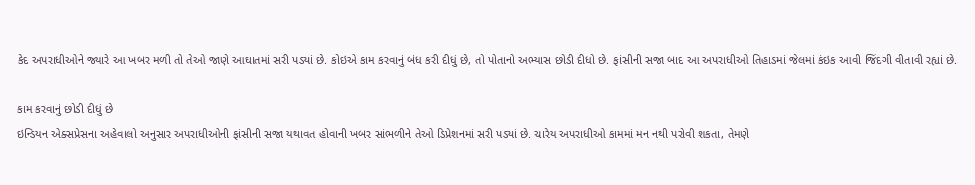કેદ અપરાધીઓને જ્યારે આ ખબર મળી તો તેઓ જાણે આઘાતમાં સરી પડ્યાં છે. કોઇએ કામ કરવાનું બંધ કરી દીધું છે, તો પોતાનો અભ્યાસ છોડી દીધો છે. ફાંસીની સજા બાદ આ અપરાધીઓ તિહાડમાં જેલમાં કંઇક આવી જિંદગી વીતાવી રહ્યાં છે.

કામ કરવાનું છોડી દીધું છે
ઇન્ડિયન એક્સપ્રેસના અહેવાલો અનુસાર અપરાધીઓની ફાંસીની સજા યથાવત હોવાની ખબર સાંભળીને તેઓ ડિપ્રેશનમાં સરી પડ્યાં છે. ચારેય અપરાધીઓ કામમાં મન નથી પરોવી શકતા, તેમણે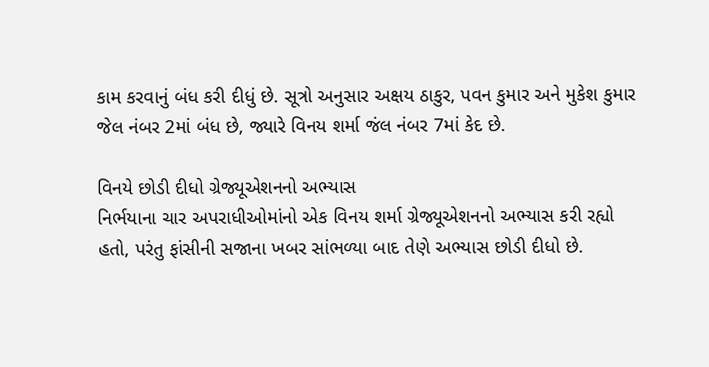કામ કરવાનું બંધ કરી દીધું છે. સૂત્રો અનુસાર અક્ષય ઠાકુર, પવન કુમાર અને મુકેશ કુમાર જેલ નંબર 2માં બંધ છે, જ્યારે વિનય શર્મા જંલ નંબર 7માં કેદ છે.

વિનયે છોડી દીધો ગ્રેજ્યૂએશનનો અભ્યાસ
નિર્ભયાના ચાર અપરાધીઓમાંનો એક વિનય શર્મા ગ્રેજ્યૂએશનનો અભ્યાસ કરી રહ્યો હતો, પરંતુ ફાંસીની સજાના ખબર સાંભળ્યા બાદ તેણે અભ્યાસ છોડી દીધો છે.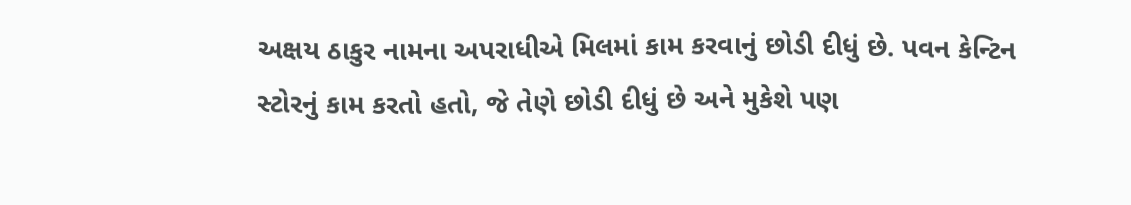અક્ષય ઠાકુર નામના અપરાધીએ મિલમાં કામ કરવાનું છોડી દીધું છે. પવન કેન્ટિન સ્ટોરનું કામ કરતો હતો, જે તેણે છોડી દીધું છે અને મુકેશે પણ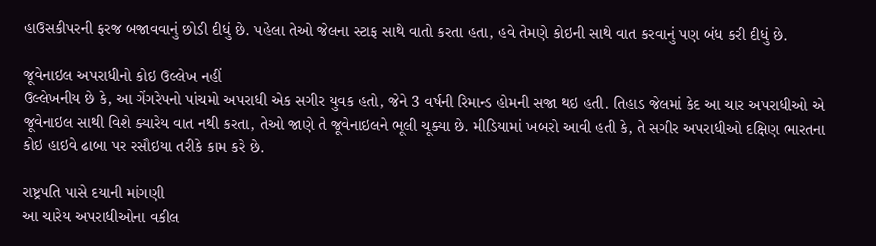હાઉસકીપરની ફરજ બજાવવાનું છોડી દીધું છે. પહેલા તેઓ જેલના સ્ટાફ સાથે વાતો કરતા હતા, હવે તેમણે કોઇની સાથે વાત કરવાનું પણ બંધ કરી દીધું છે.

જૂવેનાઇલ અપરાધીનો કોઇ ઉલ્લેખ નહીં
ઉલ્લેખનીય છે કે, આ ગેંગરેપનો પાંચમો અપરાધી એક સગીર યુવક હતો, જેને 3 વર્ષની રિમાન્ડ હોમની સજા થઇ હતી. તિહાડ જેલમાં કેદ આ ચાર અપરાધીઓ એ જૂવેનાઇલ સાથી વિશે ક્યારેય વાત નથી કરતા, તેઓ જાણે તે જૂવેનાઇલને ભૂલી ચૂક્યા છે. મીડિયામાં ખબરો આવી હતી કે, તે સગીર અપરાધીઓ દક્ષિણ ભારતના કોઇ હાઇવે ઢાબા પર રસૌઇયા તરીકે કામ કરે છે.

રાષ્ટ્રપતિ પાસે દયાની માંગણી
આ ચારેય અપરાધીઓના વકીલ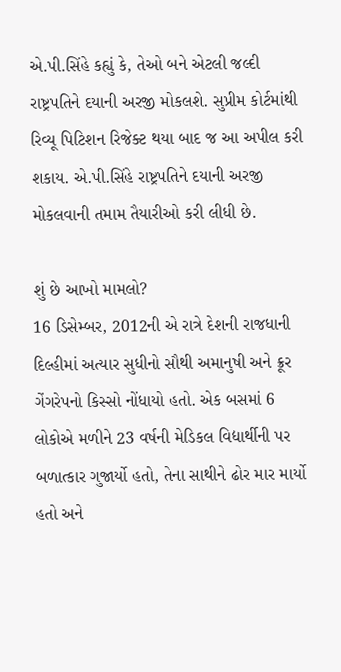એ.પી.સિંહે કહ્યું કે, તેઓ બને એટલી જલ્દી રાષ્ટ્રપતિને દયાની અરજી મોકલશે. સુપ્રીમ કોર્ટમાંથી રિવ્યૂ પિટિશન રિજેક્ટ થયા બાદ જ આ અપીલ કરી શકાય. એ.પી.સિંહે રાષ્ટ્રપતિને દયાની અરજી મોકલવાની તમામ તૈયારીઓ કરી લીધી છે.

શું છે આખો મામલો?
16 ડિસેમ્બર, 2012ની એ રાત્રે દેશની રાજધાની દિલ્હીમાં અત્યાર સુધીનો સૌથી અમાનુષી અને ક્રૂર ગેંગરેપનો કિસ્સો નોંધાયો હતો. એક બસમાં 6 લોકોએ મળીને 23 વર્ષની મેડિકલ વિદ્યાર્થીની પર બળાત્કાર ગુજાર્યો હતો, તેના સાથીને ઢોર માર માર્યો હતો અને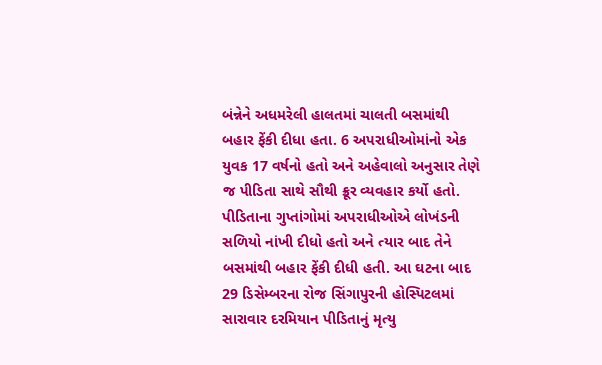બંન્નેને અધમરેલી હાલતમાં ચાલતી બસમાંથી બહાર ફેંકી દીધા હતા. 6 અપરાધીઓમાંનો એક યુવક 17 વર્ષનો હતો અને અહેવાલો અનુસાર તેણે જ પીડિતા સાથે સૌથી ક્રૂર વ્યવહાર કર્યો હતો. પીડિતાના ગુપ્તાંગોમાં અપરાધીઓએ લોખંડની સળિયો નાંખી દીધો હતો અને ત્યાર બાદ તેને બસમાંથી બહાર ફેંકી દીધી હતી. આ ઘટના બાદ 29 ડિસેમ્બરના રોજ સિંગાપુરની હોસ્પિટલમાં સારાવાર દરમિયાન પીડિતાનું મૃત્યુ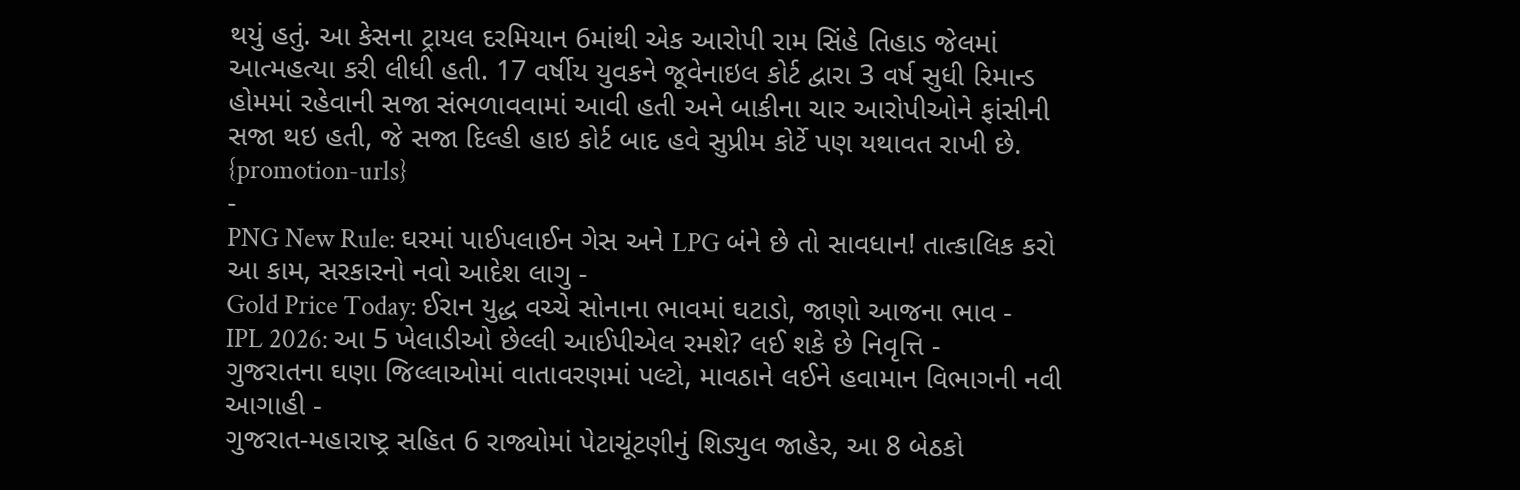થયું હતું. આ કેસના ટ્રાયલ દરમિયાન 6માંથી એક આરોપી રામ સિંહે તિહાડ જેલમાં આત્મહત્યા કરી લીધી હતી. 17 વર્ષીય યુવકને જૂવેનાઇલ કોર્ટ દ્વારા 3 વર્ષ સુધી રિમાન્ડ હોમમાં રહેવાની સજા સંભળાવવામાં આવી હતી અને બાકીના ચાર આરોપીઓને ફાંસીની સજા થઇ હતી, જે સજા દિલ્હી હાઇ કોર્ટ બાદ હવે સુપ્રીમ કોર્ટે પણ યથાવત રાખી છે.
{promotion-urls}
-
PNG New Rule: ઘરમાં પાઈપલાઈન ગેસ અને LPG બંને છે તો સાવધાન! તાત્કાલિક કરો આ કામ, સરકારનો નવો આદેશ લાગુ -
Gold Price Today: ઈરાન યુદ્ધ વચ્ચે સોનાના ભાવમાં ઘટાડો, જાણો આજના ભાવ -
IPL 2026: આ 5 ખેલાડીઓ છેલ્લી આઈપીએલ રમશે? લઈ શકે છે નિવૃત્તિ -
ગુજરાતના ઘણા જિલ્લાઓમાં વાતાવરણમાં પલ્ટો, માવઠાને લઈને હવામાન વિભાગની નવી આગાહી -
ગુજરાત-મહારાષ્ટ્ર સહિત 6 રાજ્યોમાં પેટાચૂંટણીનું શિડ્યુલ જાહેર, આ 8 બેઠકો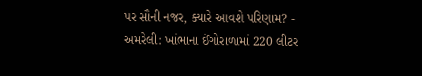પર સૌની નજર, ક્યારે આવશે પરિણામ? -
અમરેલી: ખાંભાના ઈંગોરાળામાં 220 લીટર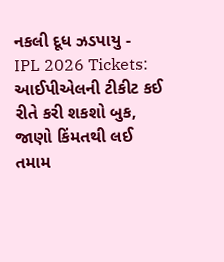નકલી દૂધ ઝડપાયુ -
IPL 2026 Tickets: આઈપીએલની ટીકીટ કઈ રીતે કરી શકશો બુક, જાણો કિંમતથી લઈ તમામ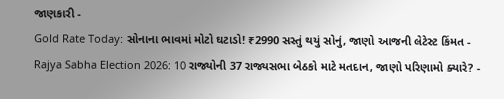જાણકારી -
Gold Rate Today: સોનાના ભાવમાં મોટો ઘટાડો! ₹2990 સસ્તું થયું સોનું, જાણો આજની લેટેસ્ટ કિંમત -
Rajya Sabha Election 2026: 10 રાજ્યોની 37 રાજ્યસભા બેઠકો માટે મતદાન, જાણો પરિણામો ક્યારે? -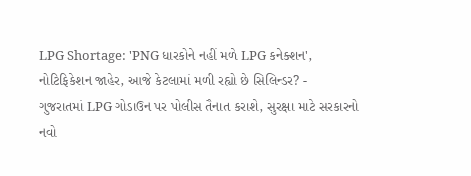LPG Shortage: 'PNG ધારકોને નહીં મળે LPG કનેક્શન', નોટિફિકેશન જાહેર, આજે કેટલામાં મળી રહ્યો છે સિલિન્ડર? -
ગુજરાતમાં LPG ગોડાઉન પર પોલીસ તૈનાત કરાશે, સુરક્ષા માટે સરકારનો નવો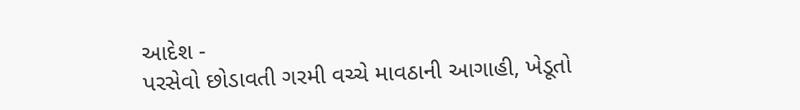આદેશ -
પરસેવો છોડાવતી ગરમી વચ્ચે માવઠાની આગાહી, ખેડૂતો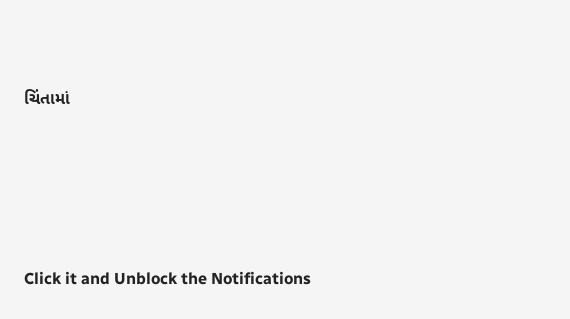ચિંતામાં









Click it and Unblock the Notifications